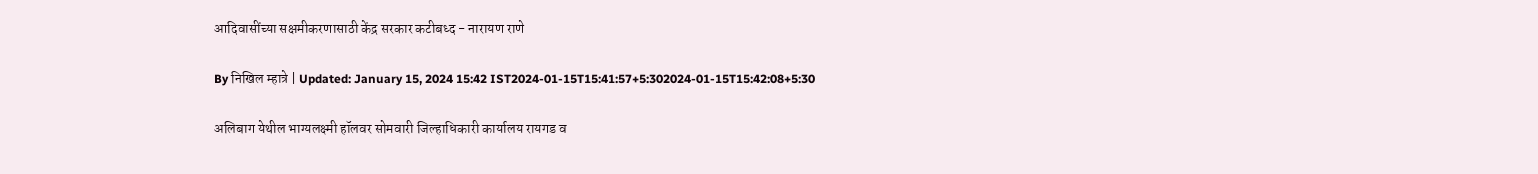आदिवासींच्या सक्षमीकरणासाठी केंद्र सरकार कटीबध्द - नारायण राणे

By निखिल म्हात्रे | Updated: January 15, 2024 15:42 IST2024-01-15T15:41:57+5:302024-01-15T15:42:08+5:30

अलिबाग येथील भाग्यलक्ष्मी हॉलवर सोमवारी जिल्हाधिकारी कार्यालय रायगड व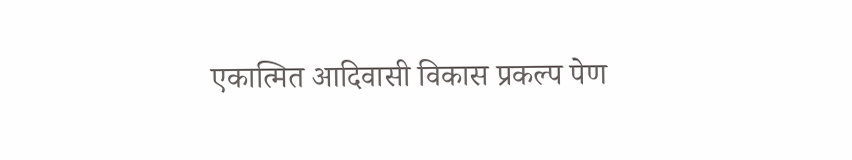एकात्मित आदिवासी विकास प्रकल्प पेण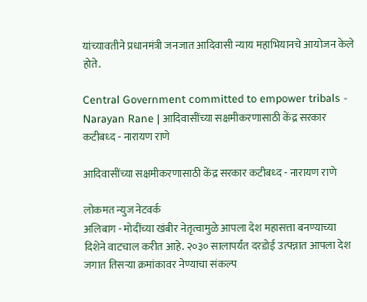यांच्यावतीने प्रधानमंत्री जनजात आदिवासी न्याय महाभियानचे आयोजन केले होते.

Central Government committed to empower tribals - Narayan Rane | आदिवासींच्या सक्षमीकरणासाठी केंद्र सरकार कटीबध्द - नारायण राणे

आदिवासींच्या सक्षमीकरणासाठी केंद्र सरकार कटीबध्द - नारायण राणे

लोकमत न्युज नेटवर्क
अलिबाग - मोदींच्या खंबीर नेतृत्वामुळे आपला देश महासत्ता बनण्याच्या दिशेने वाटचाल करीत आहे. २०३० सालापर्यंत दरडोई उत्पन्नात आपला देश जगात तिसऱ्या क्रमांकावर नेण्याचा संकल्प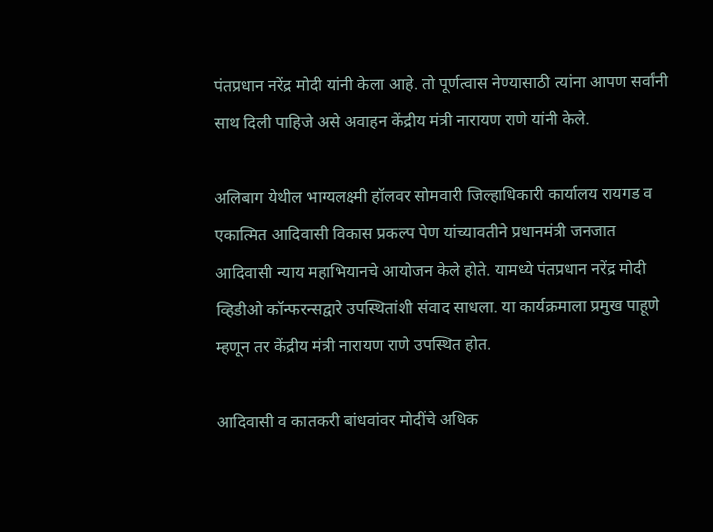पंतप्रधान नरेंद्र मोदी यांनी केला आहे. तो पूर्णत्वास नेण्यासाठी त्यांना आपण सर्वांनी साथ दिली पाहिजे असे अवाहन केंद्रीय मंत्री नारायण राणे यांनी केले.

अलिबाग येथील भाग्यलक्ष्मी हॉलवर सोमवारी जिल्हाधिकारी कार्यालय रायगड व एकात्मित आदिवासी विकास प्रकल्प पेण यांच्यावतीने प्रधानमंत्री जनजात आदिवासी न्याय महाभियानचे आयोजन केले होते. यामध्ये पंतप्रधान नरेंद्र मोदी व्हिडीओ कॉन्फरन्सद्वारे उपस्थितांशी संवाद साधला. या कार्यक्रमाला प्रमुख पाहूणे म्हणून तर केंद्रीय मंत्री नारायण राणे उपस्थित होत.

आदिवासी व कातकरी बांधवांवर मोदींचे अधिक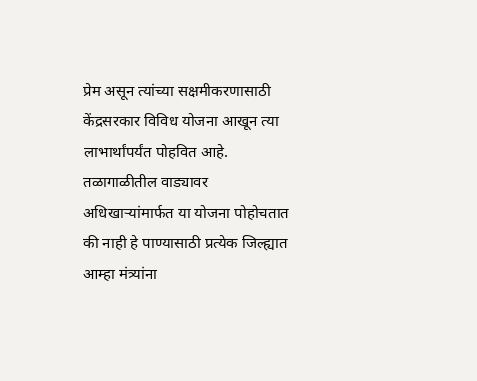प्रेम असून त्यांच्या सक्षमीकरणासाठी केंद्रसरकार विविध योजना आखून त्या लाभार्थांपर्यंत पोहवित आहे. तळागाळीतील वाड्यावर अधिखाऱ्यांमार्फत या योजना पोहोचतात की नाही हे पाण्यासाठी प्रत्येक जिल्ह्यात आम्हा मंत्र्यांना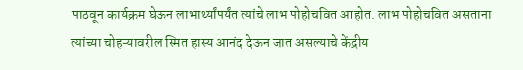पाठवून कार्यक्रम घेऊन लाभार्थ्यांपर्यंत त्यांचे लाभ पोहोचवित आहोत. लाभ पोहोचवित असताना त्यांच्या चोहऱ्यावरील स्मित हास्य आनंद देऊन जात असल्याचे केंद्रीय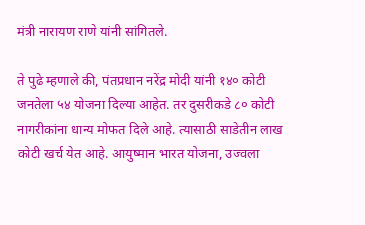मंत्री नारायण राणे यांनी सांगितले.

ते पुढे म्हणाले की, पंतप्रधान नरेंद्र मोदी यांनी १४० कोटी जनतेला ५४ योजना दिल्या आहेत. तर दुसरीकडे ८० कोटी नागरीकांना धान्य मोफत दिले आहे. त्यासाठी साडेतीन लाख कोटी खर्च येत आहे. आयुष्मान भारत योजना, उज्वला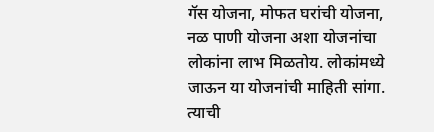गॅस योजना, मोफत घरांची योजना, नळ पाणी योजना अशा योजनांचा लोकांना लाभ मिळतोय. लोकांमध्ये जाऊन या योजनांची माहिती सांगा. त्याची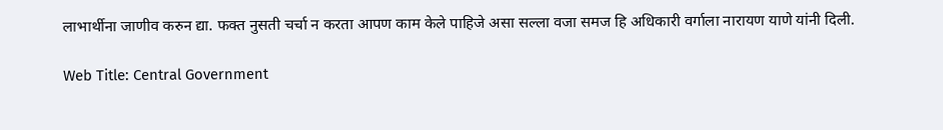लाभार्थीना जाणीव करुन द्या. फक्त नुसती चर्चा न करता आपण काम केले पाहिजे असा सल्ला वजा समज हि अधिकारी वर्गाला नारायण याणे यांनी दिली.

Web Title: Central Government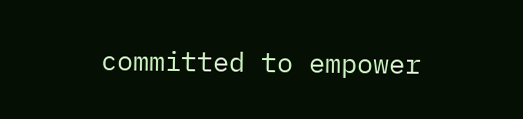committed to empower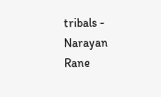tribals - Narayan Rane